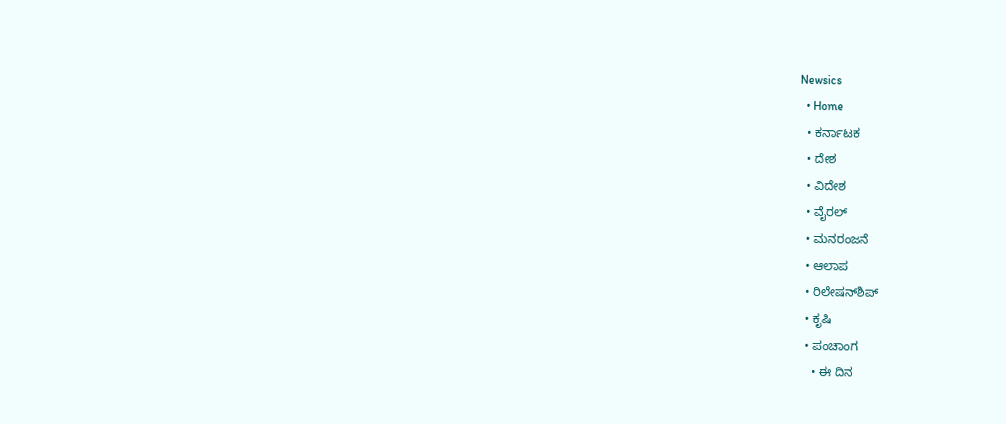Newsics
  • Home
  • ಕರ್ನಾಟಕ
  • ದೇಶ
  • ವಿದೇಶ
  • ವೈರಲ್
  • ಮನರಂಜನೆ
  • ಆಲಾಪ
  • ರಿಲೇಷನ್‌ಶಿಪ್
  • ಕೃಷಿ
  • ಪಂಚಾಂಗ
    • ಈ ದಿನ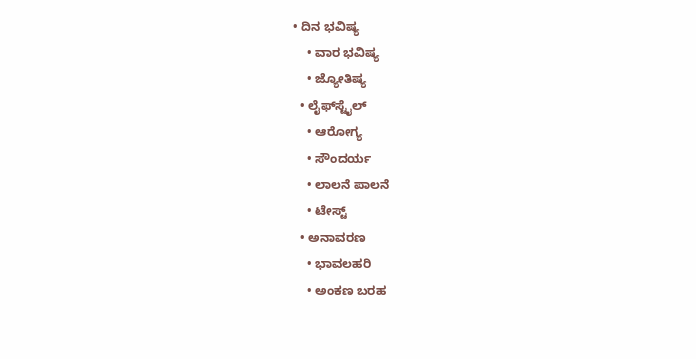• ದಿನ ಭವಿಷ್ಯ
    • ವಾರ ಭವಿಷ್ಯ
    • ಜ್ಯೋತಿಷ್ಯ
  • ಲೈಫ್‌ಸ್ಟೈಲ್
    • ಆರೋಗ್ಯ
    • ಸೌಂದರ್ಯ
    • ಲಾಲನೆ ಪಾಲನೆ
    • ಟೇಸ್ಟ್
  • ಅನಾವರಣ
    • ಭಾವಲಹರಿ
    • ಅಂಕಣ ಬರಹ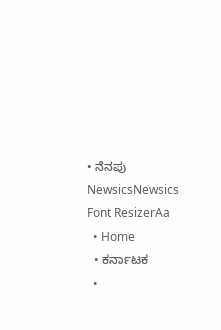• ನೆನಪು
NewsicsNewsics
Font ResizerAa
  • Home
  • ಕರ್ನಾಟಕ
  •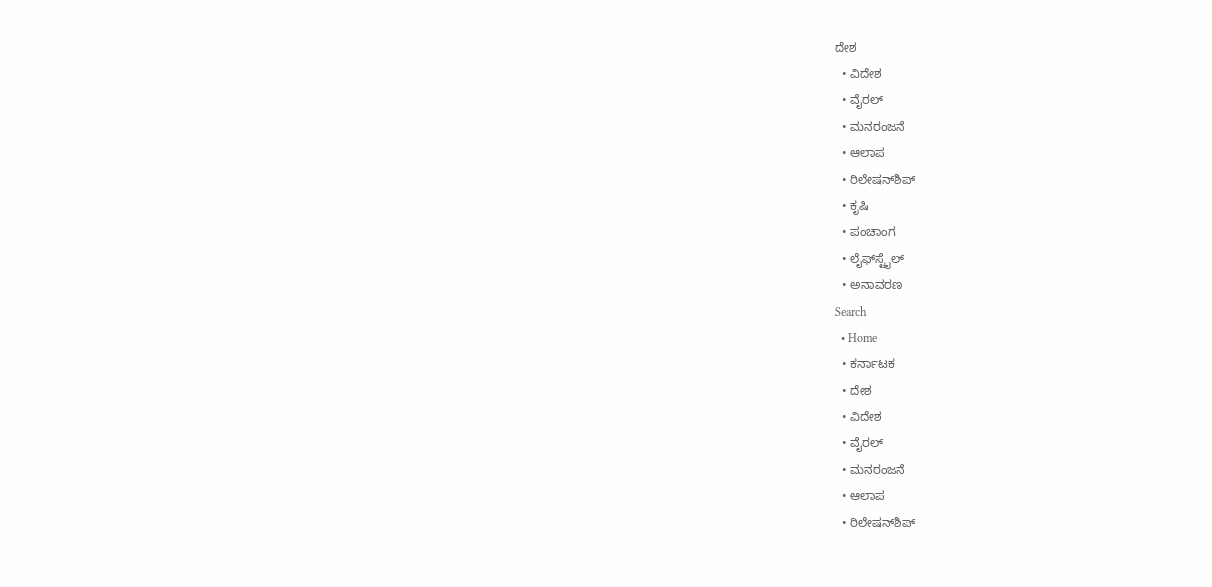ದೇಶ
  • ವಿದೇಶ
  • ವೈರಲ್
  • ಮನರಂಜನೆ
  • ಆಲಾಪ
  • ರಿಲೇಷನ್‌ಶಿಪ್
  • ಕೃಷಿ
  • ಪಂಚಾಂಗ
  • ಲೈಫ್‌ಸ್ಟೈಲ್
  • ಅನಾವರಣ
Search
  • Home
  • ಕರ್ನಾಟಕ
  • ದೇಶ
  • ವಿದೇಶ
  • ವೈರಲ್
  • ಮನರಂಜನೆ
  • ಆಲಾಪ
  • ರಿಲೇಷನ್‌ಶಿಪ್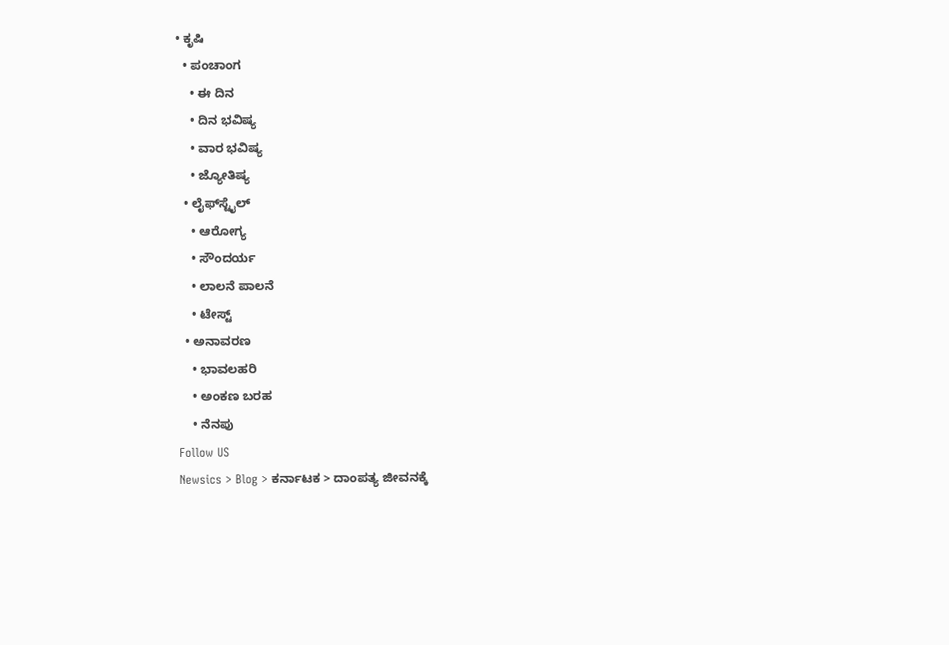• ಕೃಷಿ
  • ಪಂಚಾಂಗ
    • ಈ ದಿನ
    • ದಿನ ಭವಿಷ್ಯ
    • ವಾರ ಭವಿಷ್ಯ
    • ಜ್ಯೋತಿಷ್ಯ
  • ಲೈಫ್‌ಸ್ಟೈಲ್
    • ಆರೋಗ್ಯ
    • ಸೌಂದರ್ಯ
    • ಲಾಲನೆ ಪಾಲನೆ
    • ಟೇಸ್ಟ್
  • ಅನಾವರಣ
    • ಭಾವಲಹರಿ
    • ಅಂಕಣ ಬರಹ
    • ನೆನಪು
Follow US
Newsics > Blog > ಕರ್ನಾಟಕ > ದಾಂಪತ್ಯ ಜೀವನಕ್ಕೆ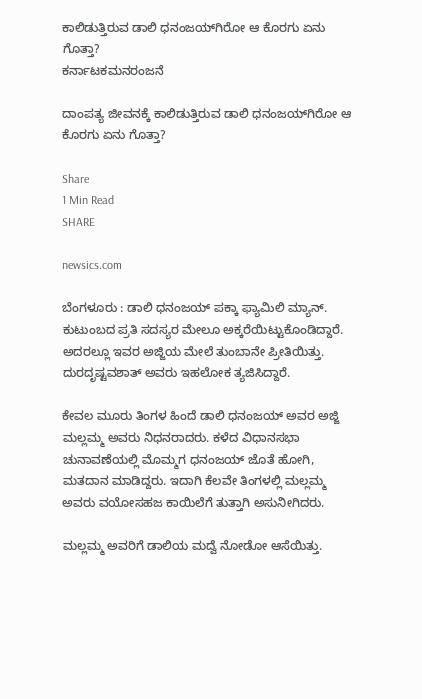ಕಾಲಿಡುತ್ತಿರುವ ಡಾಲಿ ಧನಂಜಯ್‌ಗಿರೋ ಆ ಕೊರಗು ಏನು ಗೊತ್ತಾ?
ಕರ್ನಾಟಕಮನರಂಜನೆ

ದಾಂಪತ್ಯ ಜೀವನಕ್ಕೆ ಕಾಲಿಡುತ್ತಿರುವ ಡಾಲಿ ಧನಂಜಯ್‌ಗಿರೋ ಆ ಕೊರಗು ಏನು ಗೊತ್ತಾ?

Share
1 Min Read
SHARE

newsics.com

ಬೆಂಗಳೂರು : ಡಾಲಿ ಧನಂಜಯ್‌ ಪಕ್ಕಾ ಫ್ಯಾಮಿಲಿ ಮ್ಯಾನ್‌. ಕುಟುಂಬದ ಪ್ರತಿ ಸದಸ್ಯರ ಮೇಲೂ ಅಕ್ಕರೆಯಿಟ್ಟುಕೊಂಡಿದ್ದಾರೆ. ಅದರಲ್ಲೂ ಇವರ ಅಜ್ಜಿಯ ಮೇಲೆ ತುಂಬಾನೇ ಪ್ರೀತಿಯಿತ್ತು. ದುರದೃಷ್ಟವಶಾತ್ ಅವರು ಇಹಲೋಕ ತ್ಯಜಿಸಿದ್ದಾರೆ.

ಕೇವಲ ಮೂರು ತಿಂಗಳ ಹಿಂದೆ ಡಾಲಿ ಧನಂಜಯ್ ಅವರ ಅಜ್ಜಿ ಮಲ್ಲಮ್ಮ ಅವರು ನಿಧನರಾದರು. ಕಳೆದ ವಿಧಾನಸಭಾ ಚುನಾವಣೆಯಲ್ಲಿ ಮೊಮ್ಮಗ ಧನಂಜಯ್ ಜೊತೆ ಹೋಗಿ, ಮತದಾನ ಮಾಡಿದ್ದರು. ಇದಾಗಿ ಕೆಲವೇ ತಿಂಗಳಲ್ಲಿ ಮಲ್ಲಮ್ಮ ಅವರು ವಯೋಸಹಜ ಕಾಯಿಲೆಗೆ ತುತ್ತಾಗಿ ಅಸುನೀಗಿದರು.

ಮಲ್ಲಮ್ಮ ಅವರಿಗೆ ಡಾಲಿಯ ಮದ್ವೆ ನೋಡೋ ಆಸೆಯಿತ್ತು.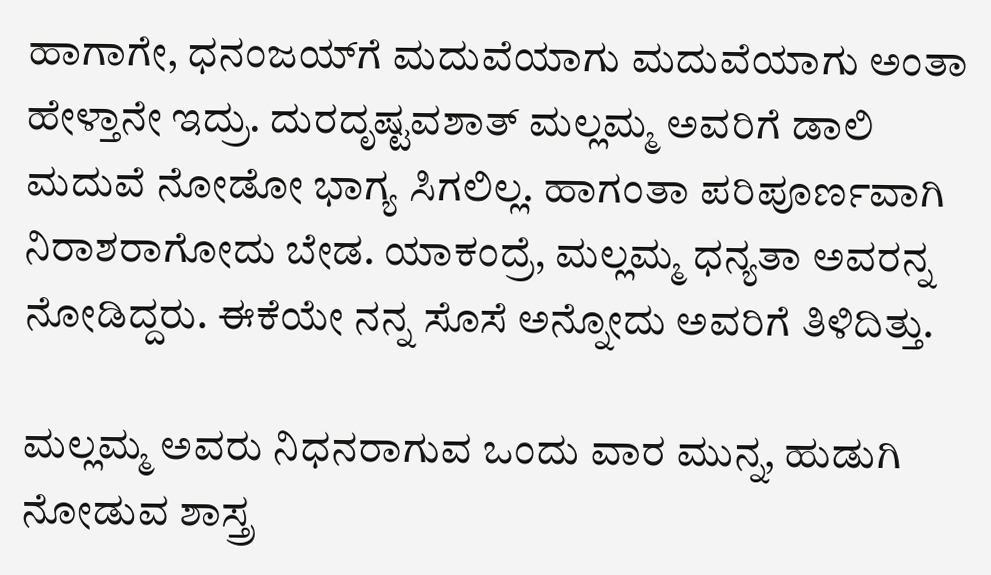ಹಾಗಾಗೇ, ಧನಂಜಯ್‌ಗೆ ಮದುವೆಯಾಗು ಮದುವೆಯಾಗು ಅಂತಾ ಹೇಳ್ತಾನೇ ಇದ್ರು. ದುರದೃಷ್ಟವಶಾತ್‌ ಮಲ್ಲಮ್ಮ ಅವರಿಗೆ ಡಾಲಿ ಮದುವೆ ನೋಡೋ ಭಾಗ್ಯ ಸಿಗಲಿಲ್ಲ. ಹಾಗಂತಾ ಪರಿಪೂರ್ಣವಾಗಿ ನಿರಾಶರಾಗೋದು ಬೇಡ. ಯಾಕಂದ್ರೆ, ಮಲ್ಲಮ್ಮ ಧನ್ಯತಾ ಅವರನ್ನ ನೋಡಿದ್ದರು. ಈಕೆಯೇ ನನ್ನ ಸೊಸೆ ಅನ್ನೋದು ಅವರಿಗೆ ತಿಳಿದಿತ್ತು.

ಮಲ್ಲಮ್ಮ ಅವರು ನಿಧನರಾಗುವ ಒಂದು ವಾರ ಮುನ್ನ, ಹುಡುಗಿ ನೋಡುವ ಶಾಸ್ತ್ರ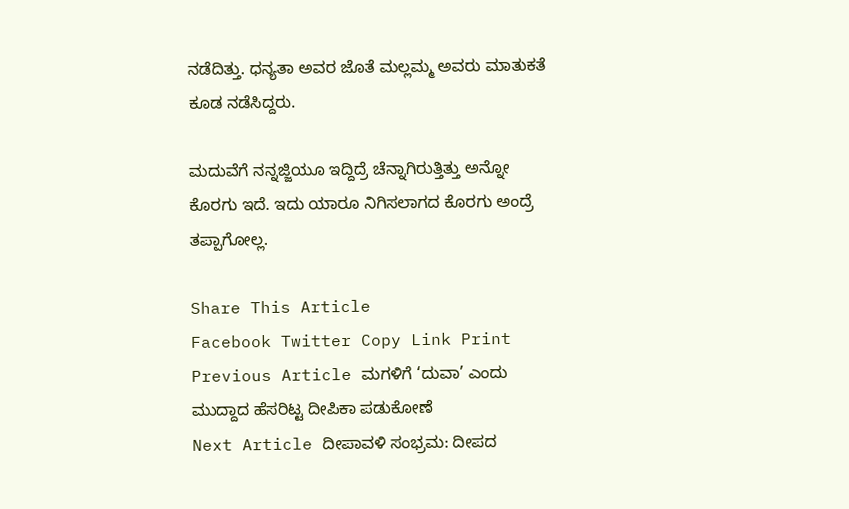ನಡೆದಿತ್ತು. ಧನ್ಯತಾ ಅವರ ಜೊತೆ ಮಲ್ಲಮ್ಮ ಅವರು ಮಾತುಕತೆ ಕೂಡ ನಡೆಸಿದ್ದರು.

ಮದುವೆಗೆ ನನ್ನಜ್ಜಿಯೂ ಇದ್ದಿದ್ರೆ ಚೆನ್ನಾಗಿರುತ್ತಿತ್ತು ಅನ್ನೋ ಕೊರಗು ಇದೆ. ಇದು ಯಾರೂ ನಿಗಿಸಲಾಗದ ಕೊರಗು ಅಂದ್ರೆ ತಪ್ಪಾಗೋಲ್ಲ.

Share This Article
Facebook Twitter Copy Link Print
Previous Article ಮಗಳಿಗೆ ‘ದುವಾ’ ಎಂದು ಮುದ್ದಾದ ಹೆಸರಿಟ್ಟ ದೀಪಿಕಾ ಪಡುಕೋಣೆ
Next Article ದೀಪಾವಳಿ ಸಂಭ್ರಮ: ದೀಪದ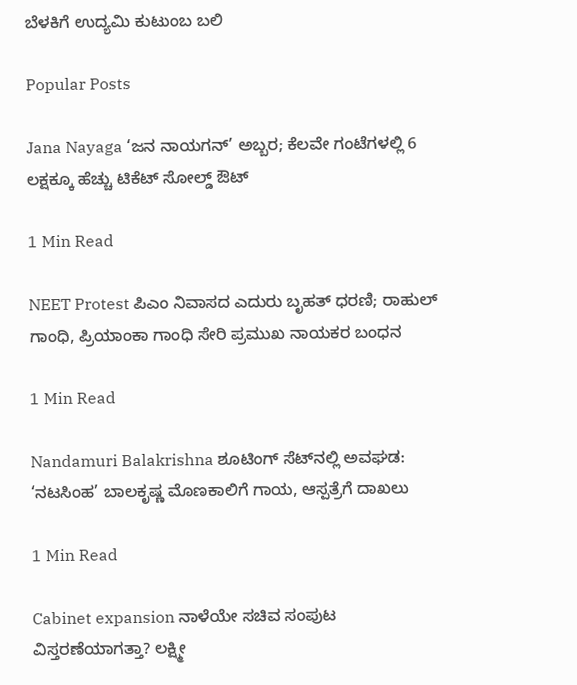ಬೆಳಕಿಗೆ ಉದ್ಯಮಿ ಕುಟುಂಬ ಬಲಿ

Popular Posts

Jana Nayaga ‘ಜನ ನಾಯಗನ್’ ಅಬ್ಬರ; ಕೆಲವೇ ಗಂಟೆಗಳಲ್ಲಿ 6 ಲಕ್ಷಕ್ಕೂ ಹೆಚ್ಚು ಟಿಕೆಟ್ ಸೋಲ್ಡ್ ಔಟ್

1 Min Read

NEET Protest ಪಿಎಂ ನಿವಾಸದ ಎದುರು ಬೃಹತ್ ಧರಣಿ; ರಾಹುಲ್ ಗಾಂಧಿ, ಪ್ರಿಯಾಂಕಾ ಗಾಂಧಿ ಸೇರಿ ಪ್ರಮುಖ ನಾಯಕರ ಬಂಧನ

1 Min Read

Nandamuri Balakrishna ಶೂಟಿಂಗ್ ಸೆಟ್‌ನಲ್ಲಿ ಅವಘಡ: ‘ನಟಸಿಂಹ’ ಬಾಲಕೃಷ್ಣ ಮೊಣಕಾಲಿಗೆ ಗಾಯ, ಆಸ್ಪತ್ರೆಗೆ ದಾಖಲು

1 Min Read

Cabinet expansion ನಾಳೆಯೇ ಸಚಿವ ಸಂಪುಟ ವಿಸ್ತರಣೆಯಾಗತ್ತಾ? ಲಕ್ಷ್ಮೀ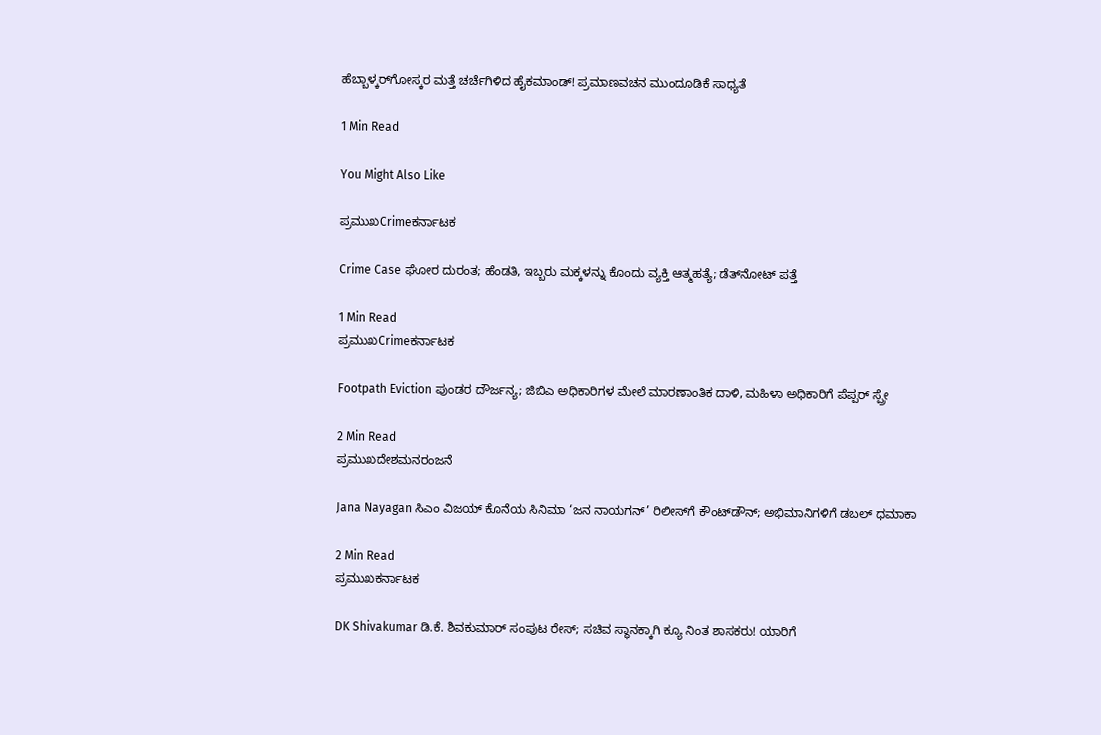ಹೆಬ್ಬಾಳ್ಕರ್‌ಗೋಸ್ಕರ ಮತ್ತೆ ಚರ್ಚೆಗಿಳಿದ ಹೈಕಮಾಂಡ್! ಪ್ರಮಾಣವಚನ ಮುಂದೂಡಿಕೆ ಸಾಧ್ಯತೆ

1 Min Read

You Might Also Like

ಪ್ರಮುಖCrimeಕರ್ನಾಟಕ

Crime Case ಘೋರ ದುರಂತ; ಹೆಂಡತಿ, ಇಬ್ಬರು ಮಕ್ಕಳನ್ನು ಕೊಂದು ವ್ಯಕ್ತಿ ಆತ್ಮಹತ್ಯೆ; ಡೆತ್‌ನೋಟ್ ಪತ್ತೆ

1 Min Read
ಪ್ರಮುಖCrimeಕರ್ನಾಟಕ

Footpath Eviction ಪುಂಡರ ದೌರ್ಜನ್ಯ; ಜಿಬಿಎ ಅಧಿಕಾರಿಗಳ ಮೇಲೆ ಮಾರಣಾಂತಿಕ ದಾಳಿ, ಮಹಿಳಾ ಅಧಿಕಾರಿಗೆ ಪೆಪ್ಪರ್ ಸ್ಪ್ರೇ

2 Min Read
ಪ್ರಮುಖದೇಶಮನರಂಜನೆ

Jana Nayagan ಸಿಎಂ ವಿಜಯ್ ಕೊನೆಯ ಸಿನಿಮಾ ‘ಜನ ನಾಯಗನ್’ ರಿಲೀಸ್‌ಗೆ ಕೌಂಟ್‌ಡೌನ್‌; ಅಭಿಮಾನಿಗಳಿಗೆ ಡಬಲ್ ಧಮಾಕಾ

2 Min Read
ಪ್ರಮುಖಕರ್ನಾಟಕ

DK Shivakumar ಡಿ.ಕೆ. ಶಿವಕುಮಾರ್ ಸಂಪುಟ ರೇಸ್; ಸಚಿವ ಸ್ಥಾನಕ್ಕಾಗಿ ಕ್ಯೂ ನಿಂತ ಶಾಸಕರು! ಯಾರಿಗೆ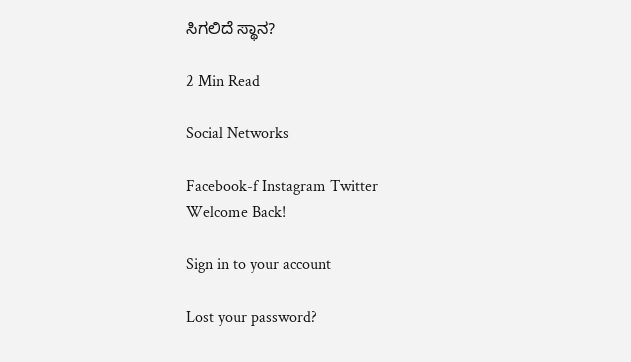ಸಿಗಲಿದೆ ಸ್ಥಾನ?

2 Min Read

Social Networks

Facebook-f Instagram Twitter
Welcome Back!

Sign in to your account

Lost your password?